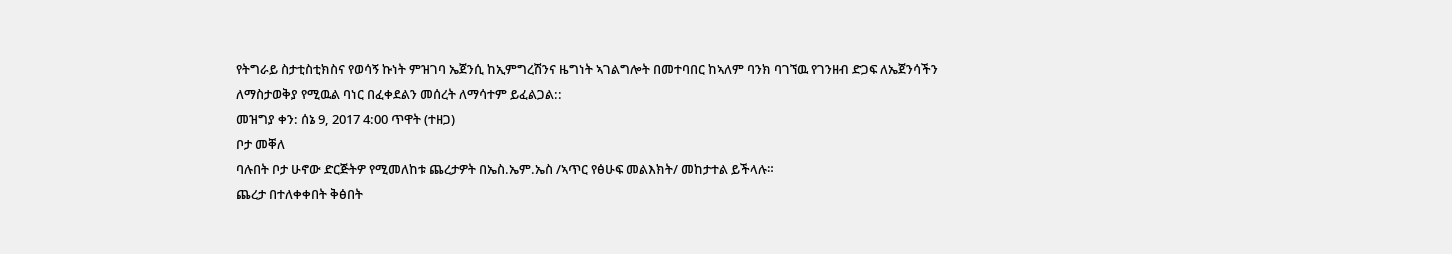የትግራይ ስታቲስቲክስና የወሳኝ ኩነት ምዝገባ ኤጀንሲ ከኢምግረሽንና ዜግነት ኣገልግሎት በመተባበር ከኣለም ባንክ ባገኘዉ የገንዘብ ድጋፍ ለኤጀንሳችን ለማስታወቅያ የሚዉል ባነር በፈቀደልን መሰረት ለማሳተም ይፈልጋል::
መዝግያ ቀን: ሰኔ 9, 2017 4:00 ጥዋት (ተዘጋ)
ቦታ መቐለ
ባሉበት ቦታ ሁኖው ድርጅትዎ የሚመለከቱ ጨረታዎት በኤስ.ኤም.ኤስ /ኣጥር የፅሁፍ መልእክት/ መከታተል ይችላሉ።
ጨረታ በተለቀቀበት ቅፅበት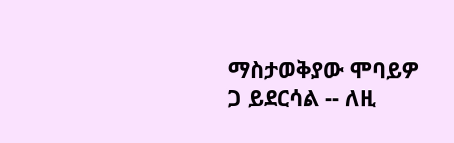ማስታወቅያው ሞባይዎ ጋ ይደርሳል -- ለዚ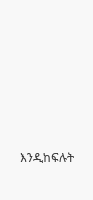እንዲከፍሉት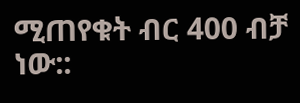ሚጠየቁት ብር 400 ብቻ ነው::